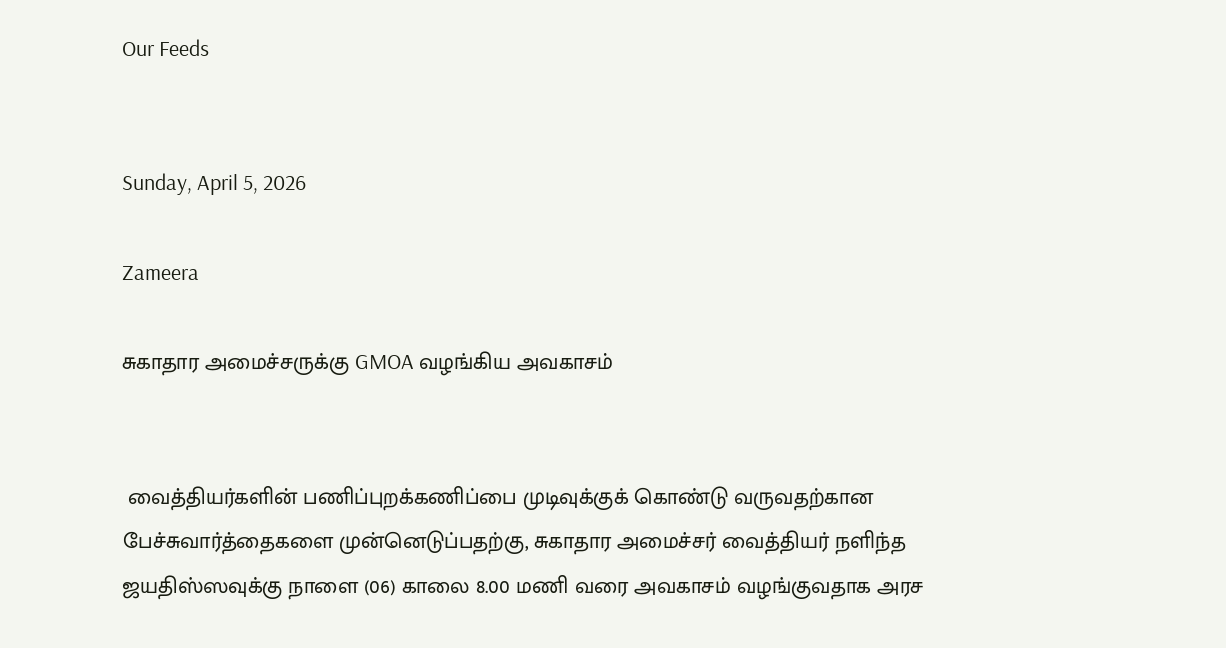Our Feeds


Sunday, April 5, 2026

Zameera

சுகாதார அமைச்சருக்கு GMOA வழங்கிய அவகாசம்


 வைத்தியர்களின் பணிப்புறக்கணிப்பை முடிவுக்குக் கொண்டு வருவதற்கான பேச்சுவார்த்தைகளை முன்னெடுப்பதற்கு, சுகாதார அமைச்சர் வைத்தியர் நளிந்த ஜயதிஸ்ஸவுக்கு நாளை (06) காலை 8.00 மணி வரை அவகாசம் வழங்குவதாக அரச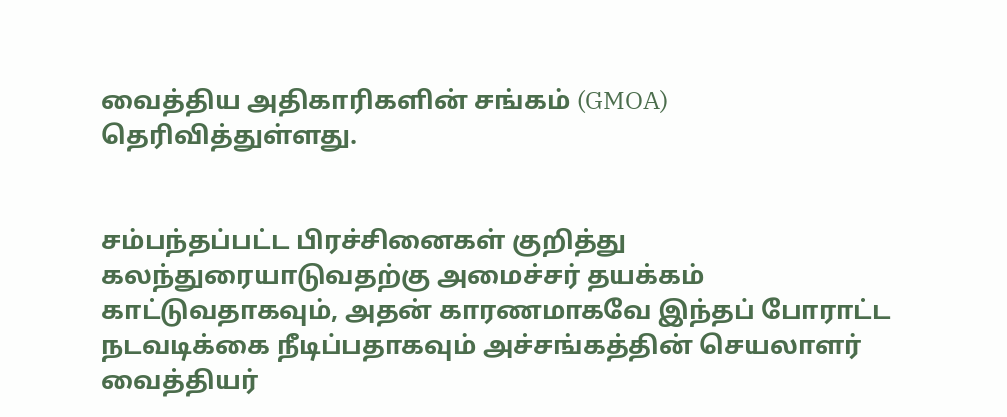வைத்திய அதிகாரிகளின் சங்கம் (GMOA) தெரிவித்துள்ளது.


சம்பந்தப்பட்ட பிரச்சினைகள் குறித்து கலந்துரையாடுவதற்கு அமைச்சர் தயக்கம் காட்டுவதாகவும், அதன் காரணமாகவே இந்தப் போராட்ட நடவடிக்கை நீடிப்பதாகவும் அச்சங்கத்தின் செயலாளர் வைத்தியர்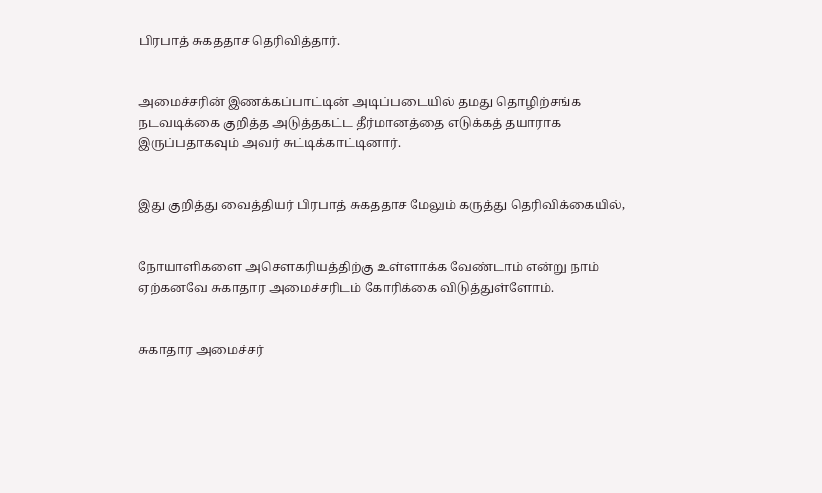பிரபாத் சுகததாச தெரிவித்தார்.


அமைச்சரின் இணக்கப்பாட்டின் அடிப்படையில் தமது தொழிற்சங்க நடவடிக்கை குறித்த அடுத்தகட்ட தீர்மானத்தை எடுக்கத் தயாராக இருப்பதாகவும் அவர் சுட்டிக்காட்டினார்.


இது குறித்து வைத்தியர் பிரபாத் சுகததாச மேலும் கருத்து தெரிவிக்கையில்,


நோயாளிகளை அசெளகரியத்திற்கு உள்ளாக்க வேண்டாம் என்று நாம் ஏற்கனவே சுகாதார அமைச்சரிடம் கோரிக்கை விடுத்துள்ளோம்.


சுகாதார அமைச்சர்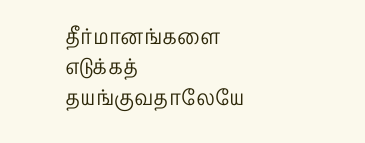தீர்மானங்களை எடுக்கத் தயங்குவதாலேயே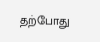தற்போது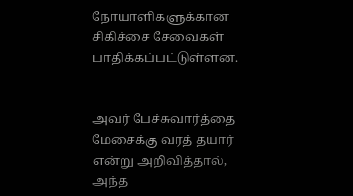நோயாளிகளுக்கான சிகிச்சை சேவைகள் பாதிக்கப்பட்டுள்ளன.


அவர் பேச்சுவார்த்தை மேசைக்கு வரத் தயார் என்று அறிவித்தால், அந்த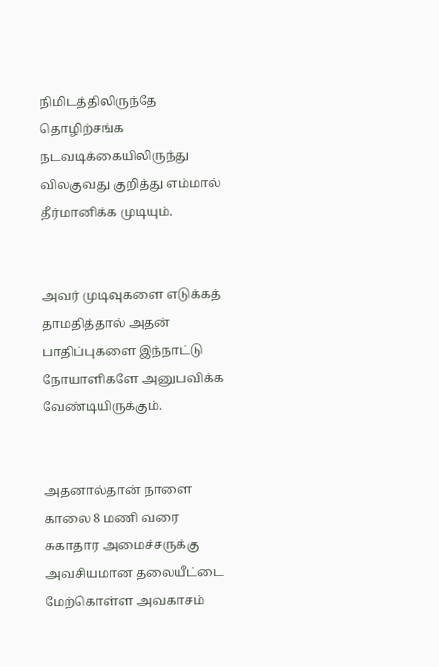நிமிடத்திலிருந்தே தொழிற்சங்க நடவடிக்கையிலிருந்து விலகுவது குறித்து எம்மால் தீர்மானிக்க முடியும்.


அவர் முடிவுகளை எடுக்கத் தாமதித்தால் அதன் பாதிப்புகளை இந்நாட்டு நோயாளிகளே அனுபவிக்க வேண்டியிருக்கும்.


அதனால்தான் நாளை காலை 8 மணி வரை சுகாதார அமைச்சருக்கு அவசியமான தலையீட்டை மேற்கொள்ள அவகாசம்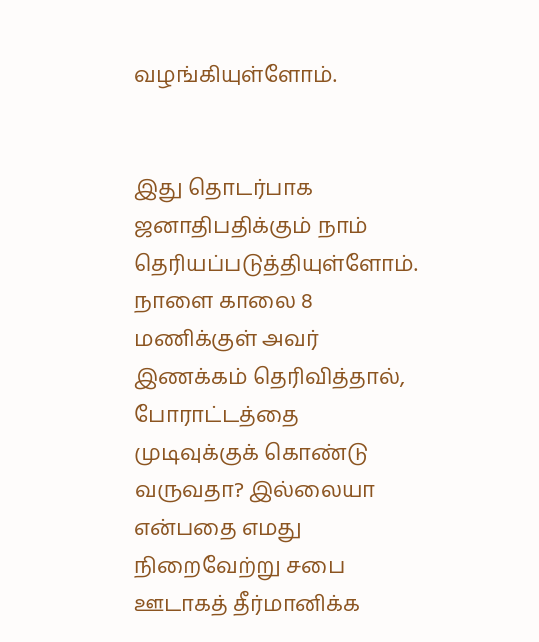வழங்கியுள்ளோம்.


இது தொடர்பாக ஜனாதிபதிக்கும் நாம் தெரியப்படுத்தியுள்ளோம். நாளை காலை 8 மணிக்குள் அவர் இணக்கம் தெரிவித்தால், போராட்டத்தை முடிவுக்குக் கொண்டு வருவதா? இல்லையா என்பதை எமது நிறைவேற்று சபை ஊடாகத் தீர்மானிக்க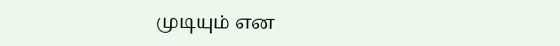முடியும் என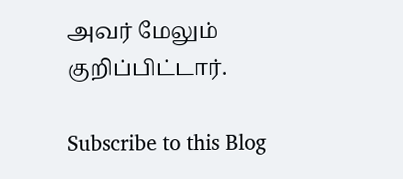அவர் மேலும் குறிப்பிட்டார்.

Subscribe to this Blog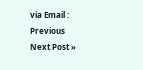via Email :
Previous
Next Post »